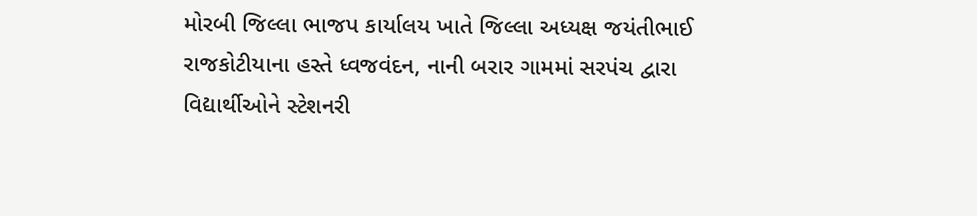મોરબી જિલ્લા ભાજપ કાર્યાલય ખાતે જિલ્લા અધ્યક્ષ જયંતીભાઈ રાજકોટીયાના હસ્તે ધ્વજવંદન, નાની બરાર ગામમાં સરપંચ દ્વારા વિદ્યાર્થીઓને સ્ટેશનરી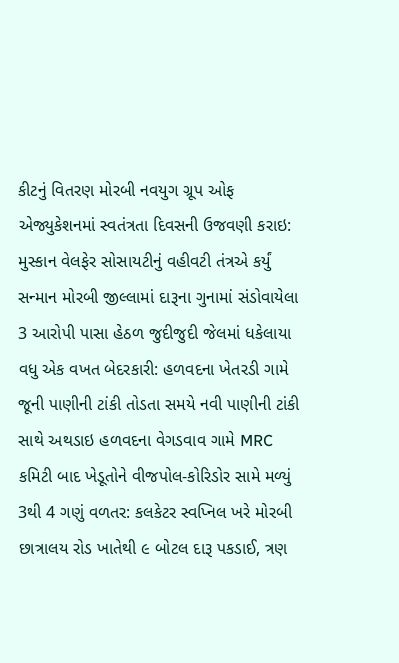કીટનું વિતરણ મોરબી નવયુગ ગ્રૂપ ઓફ એજ્યુકેશનમાં સ્વતંત્રતા દિવસની ઉજવણી કરાઇ: મુસ્કાન વેલફેર સોસાયટીનું વહીવટી તંત્રએ કર્યું સન્માન મોરબી જીલ્લામાં દારૂના ગુનામાં સંડોવાયેલા 3 આરોપી પાસા હેઠળ જુદીજુદી જેલમાં ધકેલાયા વધુ એક વખત બેદરકારી: હળવદના ખેતરડી ગામે જૂની પાણીની ટાંકી તોડતા સમયે નવી પાણીની ટાંકી સાથે અથડાઇ હળવદના વેગડવાવ ગામે MRC કમિટી બાદ ખેડૂતોને વીજપોલ-કોરિડોર સામે મળ્યું 3થી 4 ગણું વળતર: કલકેટર સ્વપ્નિલ ખરે મોરબી છાત્રાલય રોડ ખાતેથી ૯ બોટલ દારૂ પકડાઈ, ત્રણ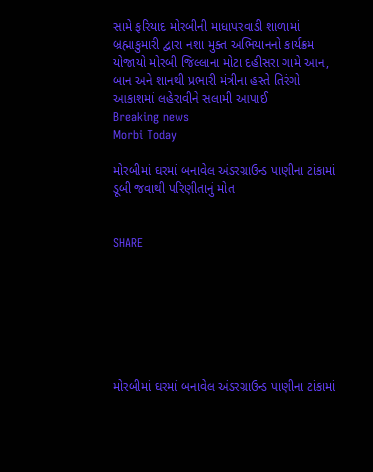સામે ફરિયાદ મોરબીની માધાપરવાડી શાળામાં બ્રહ્માકુમારી દ્વારા નશા મુક્ત અભિયાનનો કાર્યક્રમ યોજાયો મોરબી જિલ્લાના મોટા દહીસરા ગામે આન, બાન અને શાનથી પ્રભારી મંત્રીના હસ્તે તિરંગો આકાશમાં લહેરાવીને સલામી આપાઈ
Breaking news
Morbi Today

મોરબીમાં ઘરમાં બનાવેલ અંડરગ્રાઉન્ડ પાણીના ટાંકામાં ડૂબી જવાથી પરિણીતાનું મોત


SHARE







મોરબીમાં ઘરમાં બનાવેલ અંડરગ્રાઉન્ડ પાણીના ટાંકામાં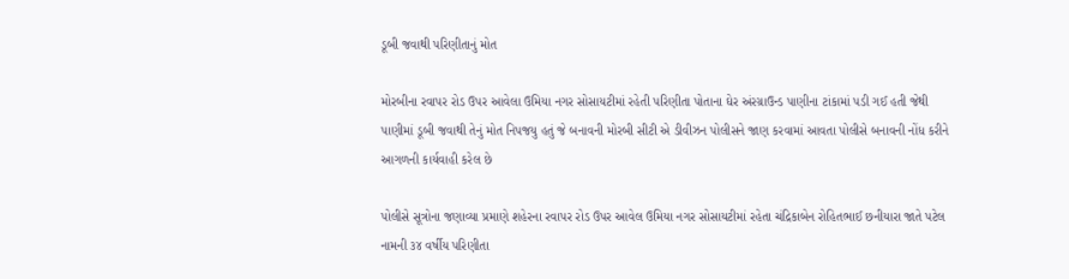ડૂબી જવાથી પરિણીતાનું મોત

મોરબીના રવાપર રોડ ઉપર આવેલા ઉમિયા નગર સોસાયટીમાં રહેતી પરિણીતા પોતાના ઘેર અંરગ્રાઉન્ડ પાણીના ટાંકામાં પડી ગઈ હતી જેથી પાણીમાં ડૂબી જવાથી તેનું મોત નિપજયુ હતું જે બનાવની મોરબી સીટી એ ડીવીઝન પોલીસને જાણ કરવામાં આવતા પોલીસે બનાવની નોંધ કરીને આગળની કાર્યવાહી કરેલ છે

પોલીસે સૂત્રોના જણાવ્યા પ્રમાણે શહેરના રવાપર રોડ ઉપર આવેલ ઉમિયા નગર સોસાયટીમાં રહેતા ચંદ્રિકાબેન રોહિતભાઈ છનીયારા જાતે પટેલ નામની ૩૪ વર્ષીય પરિણીતા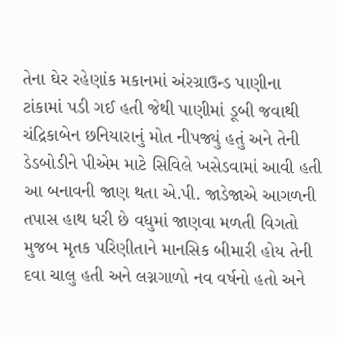તેના ઘેર રહેણાંક મકાનમાં અંરગ્રાઉન્ડ પાણીના ટાંકામાં પડી ગઈ હતી જેથી પાણીમાં ડૂબી જવાથી ચંદ્રિકાબેન છનિયારાનું મોત નીપજ્યું હતું અને તેની ડેડબોડીને પીએમ માટે સિવિલે ખસેડવામાં આવી હતી આ બનાવની જાણ થતા એ.પી. જાડેજાએ આગળની તપાસ હાથ ધરી છે વધુમાં જાણવા મળતી વિગતો મુજબ મૃતક પરિણીતાને માનસિક બીમારી હોય તેની દવા ચાલુ હતી અને લગ્નગાળો નવ વર્ષનો હતો અને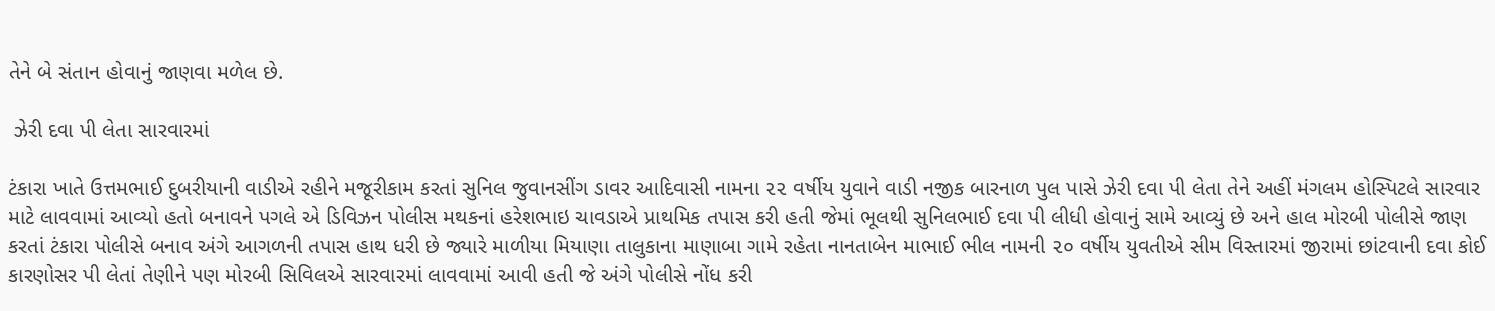તેને બે સંતાન હોવાનું જાણવા મળેલ છે.

 ઝેરી દવા પી લેતા સારવારમાં

ટંકારા ખાતે ઉત્તમભાઈ દુબરીયાની વાડીએ રહીને મજૂરીકામ કરતાં સુનિલ જુવાનસીંગ ડાવર આદિવાસી નામના ૨૨ વર્ષીય યુવાને વાડી નજીક બારનાળ પુલ પાસે ઝેરી દવા પી લેતા તેને અહીં મંગલમ હોસ્પિટલે સારવાર માટે લાવવામાં આવ્યો હતો બનાવને પગલે એ ડિવિઝન પોલીસ મથકનાં હરેશભાઇ ચાવડાએ પ્રાથમિક તપાસ કરી હતી જેમાં ભૂલથી સુનિલભાઈ દવા પી લીધી હોવાનું સામે આવ્યું છે અને હાલ મોરબી પોલીસે જાણ કરતાં ટંકારા પોલીસે બનાવ અંગે આગળની તપાસ હાથ ધરી છે જ્યારે માળીયા મિયાણા તાલુકાના માણાબા ગામે રહેતા નાનતાબેન માભાઈ ભીલ નામની ૨૦ વર્ષીય યુવતીએ સીમ વિસ્તારમાં જીરામાં છાંટવાની દવા કોઈ કારણોસર પી લેતાં તેણીને પણ મોરબી સિવિલએ સારવારમાં લાવવામાં આવી હતી જે અંગે પોલીસે નોંધ કરી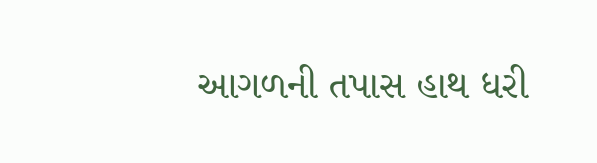આગળની તપાસ હાથ ધરી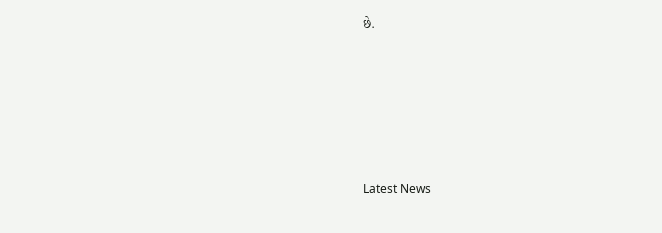છે.






Latest News